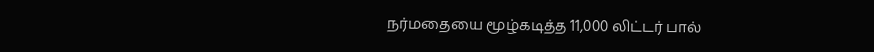நர்மதையை மூழ்கடித்த 11,000 லிட்டர் பால்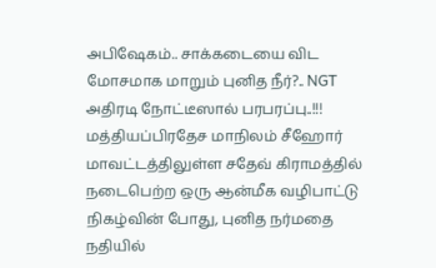அபிஷேகம்.. சாக்கடையை விட மோசமாக மாறும் புனித நீர்?.. NGT அதிரடி நோட்டீஸால் பரபரப்பு..!!!
மத்தியப்பிரதேச மாநிலம் சீஹோர் மாவட்டத்திலுள்ள சதேவ் கிராமத்தில் நடைபெற்ற ஒரு ஆன்மீக வழிபாட்டு நிகழ்வின் போது, புனித நர்மதை நதியில்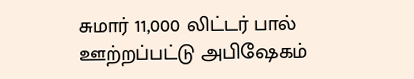சுமார் 11,000 லிட்டர் பால் ஊற்றப்பட்டு அபிஷேகம்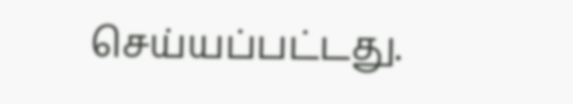செய்யப்பட்டது.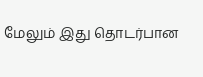மேலும் இது தொடர்பான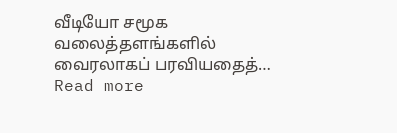வீடியோ சமூக வலைத்தளங்களில் வைரலாகப் பரவியதைத்…
Read more